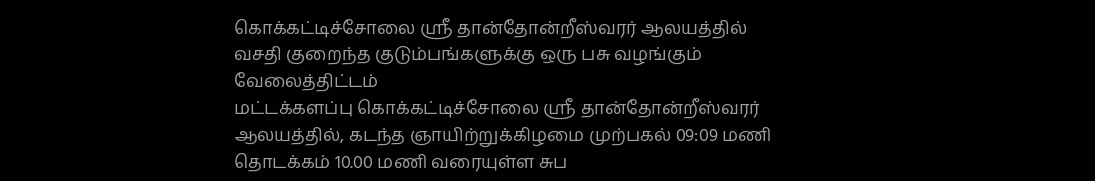கொக்கட்டிச்சோலை ஸ்ரீ தான்தோன்றீஸ்வரர் ஆலயத்தில் வசதி குறைந்த குடும்பங்களுக்கு ஒரு பசு வழங்கும் வேலைத்திட்டம்
மட்டக்களப்பு கொக்கட்டிச்சோலை ஸ்ரீ தான்தோன்றீஸ்வரர் ஆலயத்தில், கடந்த ஞாயிற்றுக்கிழமை முற்பகல் 09:09 மணி தொடக்கம் 10.00 மணி வரையுள்ள சுப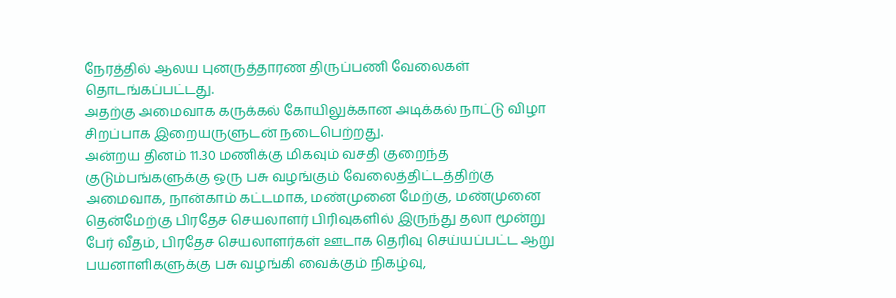நேரத்தில் ஆலய புனருத்தாரண திருப்பணி வேலைகள் தொடங்கப்பட்டது.
அதற்கு அமைவாக கருக்கல் கோயிலுக்கான அடிக்கல் நாட்டு விழா சிறப்பாக இறையருளுடன் நடைபெற்றது.
அன்றய தினம் 11.30 மணிக்கு மிகவும் வசதி குறைந்த குடும்பங்களுக்கு ஒரு பசு வழங்கும் வேலைத்திட்டத்திற்கு அமைவாக, நான்காம் கட்டமாக, மண்முனை மேற்கு, மண்முனை தென்மேற்கு பிரதேச செயலாளர் பிரிவுகளில் இருந்து தலா மூன்று பேர் வீதம், பிரதேச செயலாளர்கள் ஊடாக தெரிவு செய்யப்பட்ட ஆறு பயனாளிகளுக்கு பசு வழங்கி வைக்கும் நிகழ்வு,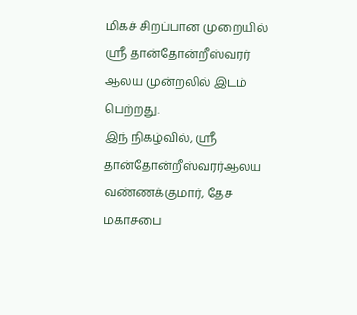மிகச் சிறப்பான முறையில் ஸ்ரீ தான்தோன்றீஸ்வரர் ஆலய முன்றலில் இடம் பெற்றது.
இந் நிகழ்வில், ஸ்ரீ தான்தோன்றீஸ்வரர்ஆலய வண்ணக்குமார், தேச மகாசபை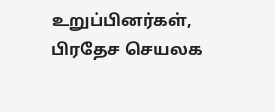உறுப்பினர்கள், பிரதேச செயலக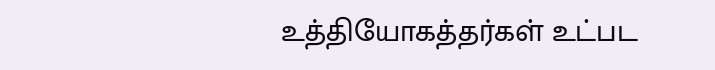உத்தியோகத்தர்கள் உட்பட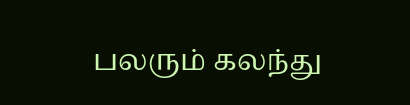பலரும் கலந்து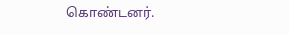கொண்டனர்.